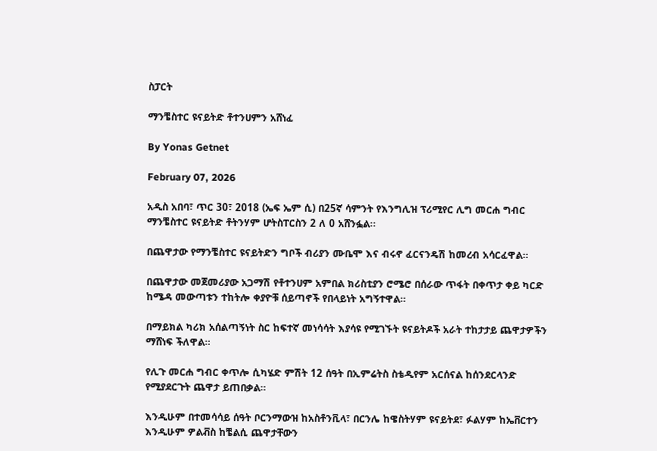ስፓርት

ማንቼስተር ዩናይትድ ቶተንሀምን አሸነፈ

By Yonas Getnet

February 07, 2026

አዲስ አበባ፣ ጥር 30፣ 2018 (ኤፍ ኤም ሲ) በ25ኛ ሳምንት የእንግሊዝ ፕሪሚየር ሊግ መርሐ ግብር ማንቼስተር ዩናይትድ ቶትንሃም ሆትስፐርስን 2 ለ 0 አሸንፏል፡፡

በጨዋታው የማንቼስተር ዩናይትድን ግቦች ብሪያን ሙቤሞ እና ብሩኖ ፈርናንዴሽ ከመረብ አሳርፈዋል።

በጨዋታው መጀመሪያው አጋማሽ የቶተንሀም አምበል ክሪስቲያን ሮሜሮ በሰራው ጥፋት በቀጥታ ቀይ ካርድ ከሜዳ መውጣቱን ተከትሎ ቀያዮቹ ሰይጣኖች የበላይነት አግኝተዋል።

በማይክል ካሪክ አሰልጣኝነት ስር ከፍተኛ መነሳሳት እያሳዩ የሚገኙት ዩናይትዶች አራት ተከታታይ ጨዋታዎችን ማሸነፍ ችለዋል።

የሊጉ መርሐ ግብር ቀጥሎ ሲካሄድ ምሽት 12 ሰዓት በኢምሬትስ ስቴዲየም አርሰናል ከሰንደርላንድ የሚያደርጉት ጨዋታ ይጠበቃል።

እንዲሁም በተመሳሳይ ሰዓት ቦርንማውዝ ከአስቶንቪላ፣ በርንሌ ከዌስትሃም ዩናይትደ፣ ፉልሃም ከኤቨርተን እንዲሁም ዎልቭስ ከቼልሲ ጨዋታቸውን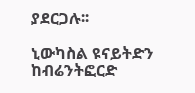ያደርጋሉ፡፡

ኒውካስል ዩናይትድን ከብሬንትፎርድ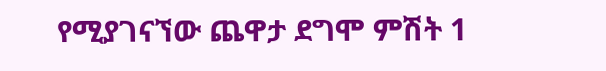የሚያገናኘው ጨዋታ ደግሞ ምሽት 1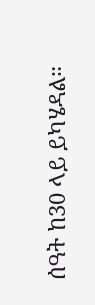ሰዓት ከ30 ላይ ይካሄዳል።